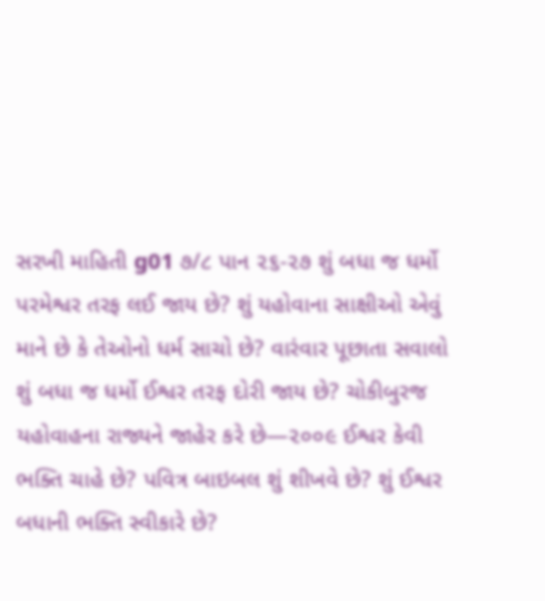સરખી માહિતી g01 ૭/૮ પાન ૨૬-૨૭ શું બધા જ ધર્મો પરમેશ્વર તરફ લઈ જાય છે? શું યહોવાના સાક્ષીઓ એવું માને છે કે તેઓનો ધર્મ સાચો છે? વારંવાર પૂછાતા સવાલો શું બધા જ ધર્મો ઈશ્વર તરફ દોરી જાય છે? ચોકીબુરજ યહોવાહના રાજ્યને જાહેર કરે છે—૨૦૦૯ ઈશ્વર કેવી ભક્તિ ચાહે છે? પવિત્ર બાઇબલ શું શીખવે છે? શું ઈશ્વર બધાની ભક્તિ સ્વીકારે છે?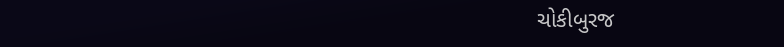ચોકીબુરજ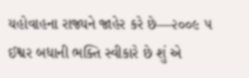યહોવાહના રાજ્યને જાહેર કરે છે—૨૦૦૯ ૫ ઈશ્વર બધાની ભક્તિ સ્વીકારે છે શું એ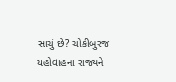સાચું છે? ચોકીબુરજ યહોવાહના રાજ્યને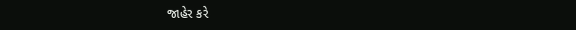જાહેર કરે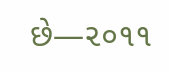છે—૨૦૧૧